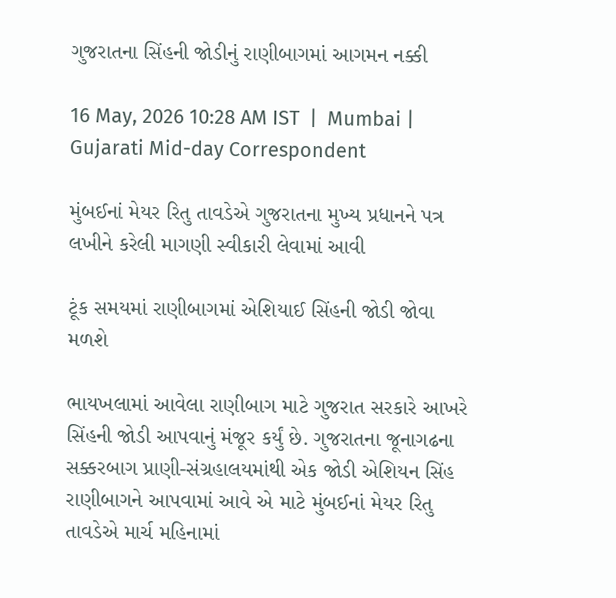ગુજરાતના સિંહની જોડીનું રાણીબાગમાં આગમન નક્કી

16 May, 2026 10:28 AM IST  |  Mumbai | Gujarati Mid-day Correspondent

મુંબઈનાં મેયર રિતુ તાવડેએ ગુજરાતના મુખ્ય પ્રધાનને પત્ર લખીને કરેલી માગણી સ્વીકારી લેવામાં આવી

ટૂંક સમયમાં રાણીબાગમાં એશિયાઈ સિંહની જોડી જોવા મળશે

ભાયખલામાં આવેલા રાણીબાગ માટે ગુજરાત સરકારે આખરે સિંહની જોડી આપવાનું મંજૂર કર્યું છે. ગુજરાતના જૂનાગઢના સક્કરબાગ પ્રાણી-સંગ્રહાલયમાંથી એક જોડી એશિયન સિંહ રાણીબાગને આપવામાં આવે એ માટે મુંબઈનાં મેયર રિતુ તાવડેએ માર્ચ મહિનામાં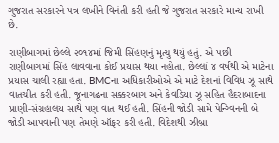ગુજરાત સરકારને પત્ર લખીને વિનંતી કરી હતી જે ગુજરાત સરકારે માન્ય રાખી છે.

રાણીબાગમાં છેલ્લે ૨૦૧૪માં જિમી સિંહણનું મૃત્યુ થયું હતું. એ પછી રાણીબાગમાં સિંહ લાવવાના કોઈ પ્રયાસ થયા નહોતા. છેલ્લાં ૪ વર્ષથી એ માટેના પ્રયાસ ચાલી રહ્યા હતા. BMCના અધિકારીઓએ એ માટે દેશનાં વિવિધ ઝૂ સાથે વાતચીત કરી હતી. જૂનાગઢના સક્કરબાગ અને કેવડિયા ઝૂ સહિત હૈદરાબાદના પ્રાણી-સંગ્રહાલય સાથે પણ વાત થઈ હતી. સિંહની જોડી સામે પેન્ગ્વિનની બે જોડી આપવાની પણ તેમણે ઑફર કરી હતી. વિદેશથી ઝીબ્રા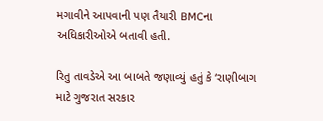મગાવીને આપવાની પણ તૈયારી BMCના અધિકારીઓએ બતાવી હતી.

રિતુ તાવડેએ આ બાબતે જણાવ્યું હતું કે ‘રાણીબાગ માટે ગુજરાત સરકાર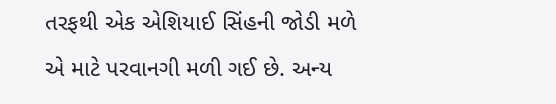તરફથી એક એશિયાઈ સિંહની જોડી મળે એ માટે પરવાનગી મળી ગઈ છે. અન્ય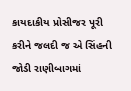કાયદાકીય પ્રોસીજર પૂરી કરીને જલદી જ એ સિંહની જોડી રાણીબાગમાં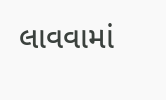લાવવામાં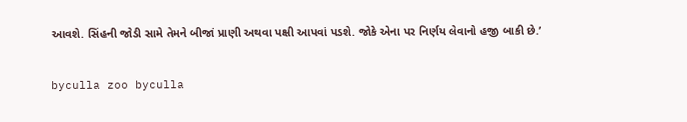આવશે. સિંહની જોડી સામે તેમને બીજાં પ્રાણી અથવા પક્ષી આપવાં પડશે. જોકે એના પર નિર્ણય લેવાનો હજી બાકી છે.’

byculla zoo byculla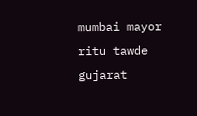mumbai mayor ritu tawde gujarat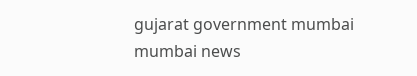gujarat government mumbai mumbai news